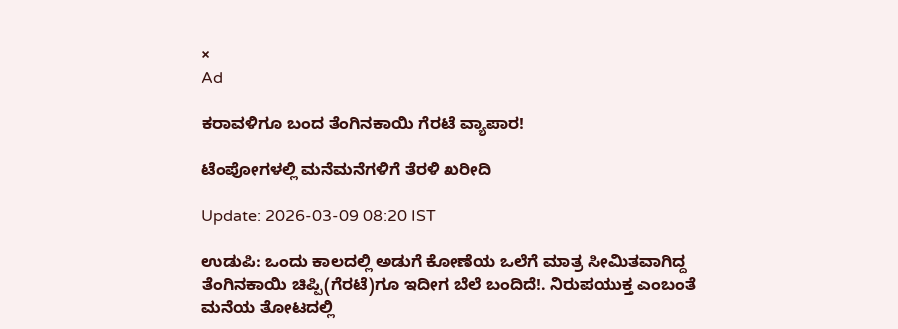×
Ad

ಕರಾವಳಿಗೂ ಬಂದ ತೆಂಗಿನಕಾಯಿ ಗೆರಟೆ ವ್ಯಾಪಾರ!

ಟೆಂಪೋಗಳಲ್ಲಿ ಮನೆಮನೆಗಳಿಗೆ ತೆರಳಿ ಖರೀದಿ

Update: 2026-03-09 08:20 IST

ಉಡುಪಿ: ಒಂದು ಕಾಲದಲ್ಲಿ ಅಡುಗೆ ಕೋಣೆಯ ಒಲೆಗೆ ಮಾತ್ರ ಸೀಮಿತವಾಗಿದ್ದ ತೆಂಗಿನಕಾಯಿ ಚಿಪ್ಪಿ(ಗೆರಟೆ)ಗೂ ಇದೀಗ ಬೆಲೆ ಬಂದಿದೆ!. ನಿರುಪಯುಕ್ತ ಎಂಬಂತೆ ಮನೆಯ ತೋಟದಲ್ಲಿ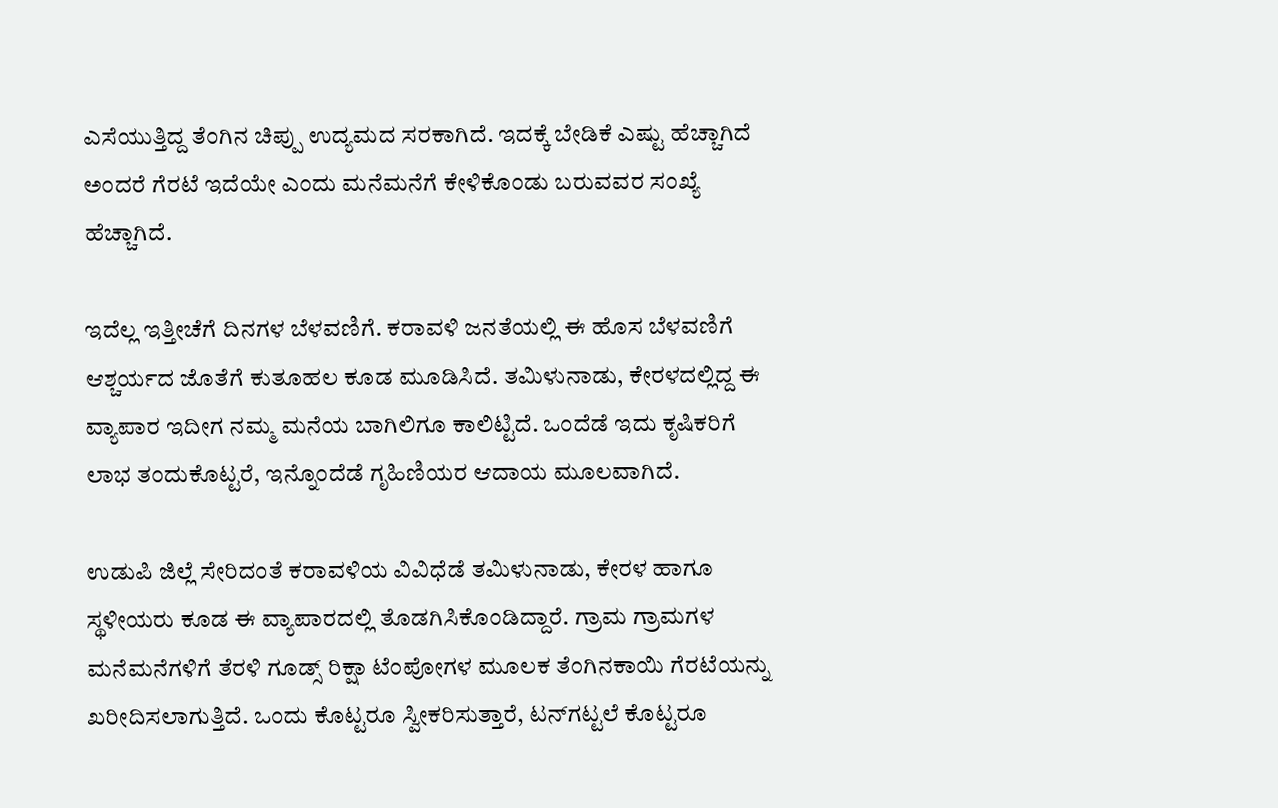ಎಸೆಯುತ್ತಿದ್ದ ತೆಂಗಿನ ಚಿಪ್ಪು ಉದ್ಯಮದ ಸರಕಾಗಿದೆ. ಇದಕ್ಕೆ ಬೇಡಿಕೆ ಎಷ್ಟು ಹೆಚ್ಚಾಗಿದೆ ಅಂದರೆ ಗೆರಟೆ ಇದೆಯೇ ಎಂದು ಮನೆಮನೆಗೆ ಕೇಳಿಕೊಂಡು ಬರುವವರ ಸಂಖ್ಯೆ ಹೆಚ್ಚಾಗಿದೆ.

ಇದೆಲ್ಲ ಇತ್ತೀಚೆಗೆ ದಿನಗಳ ಬೆಳವಣಿಗೆ. ಕರಾವಳಿ ಜನತೆಯಲ್ಲಿ ಈ ಹೊಸ ಬೆಳವಣಿಗೆ ಆಶ್ಚರ್ಯದ ಜೊತೆಗೆ ಕುತೂಹಲ ಕೂಡ ಮೂಡಿಸಿದೆ. ತಮಿಳುನಾಡು, ಕೇರಳದಲ್ಲಿದ್ದ ಈ ವ್ಯಾಪಾರ ಇದೀಗ ನಮ್ಮ ಮನೆಯ ಬಾಗಿಲಿಗೂ ಕಾಲಿಟ್ಟಿದೆ. ಒಂದೆಡೆ ಇದು ಕೃಷಿಕರಿಗೆ ಲಾಭ ತಂದುಕೊಟ್ಟರೆ, ಇನ್ನೊಂದೆಡೆ ಗೃಹಿಣಿಯರ ಆದಾಯ ಮೂಲವಾಗಿದೆ.

ಉಡುಪಿ ಜಿಲ್ಲೆ ಸೇರಿದಂತೆ ಕರಾವಳಿಯ ವಿವಿಧೆಡೆ ತಮಿಳುನಾಡು, ಕೇರಳ ಹಾಗೂ ಸ್ಥಳೀಯರು ಕೂಡ ಈ ವ್ಯಾಪಾರದಲ್ಲಿ ತೊಡಗಿಸಿಕೊಂಡಿದ್ದಾರೆ. ಗ್ರಾಮ ಗ್ರಾಮಗಳ ಮನೆಮನೆಗಳಿಗೆ ತೆರಳಿ ಗೂಡ್ಸ್ ರಿಕ್ಷಾ ಟೆಂಪೋಗಳ ಮೂಲಕ ತೆಂಗಿನಕಾಯಿ ಗೆರಟೆಯನ್ನು ಖರೀದಿಸಲಾಗುತ್ತಿದೆ. ಒಂದು ಕೊಟ್ಟರೂ ಸ್ವೀಕರಿಸುತ್ತಾರೆ, ಟನ್‌ಗಟ್ಟಲೆ ಕೊಟ್ಟರೂ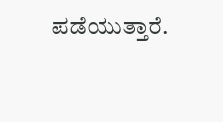ಪಡೆಯುತ್ತಾರೆ.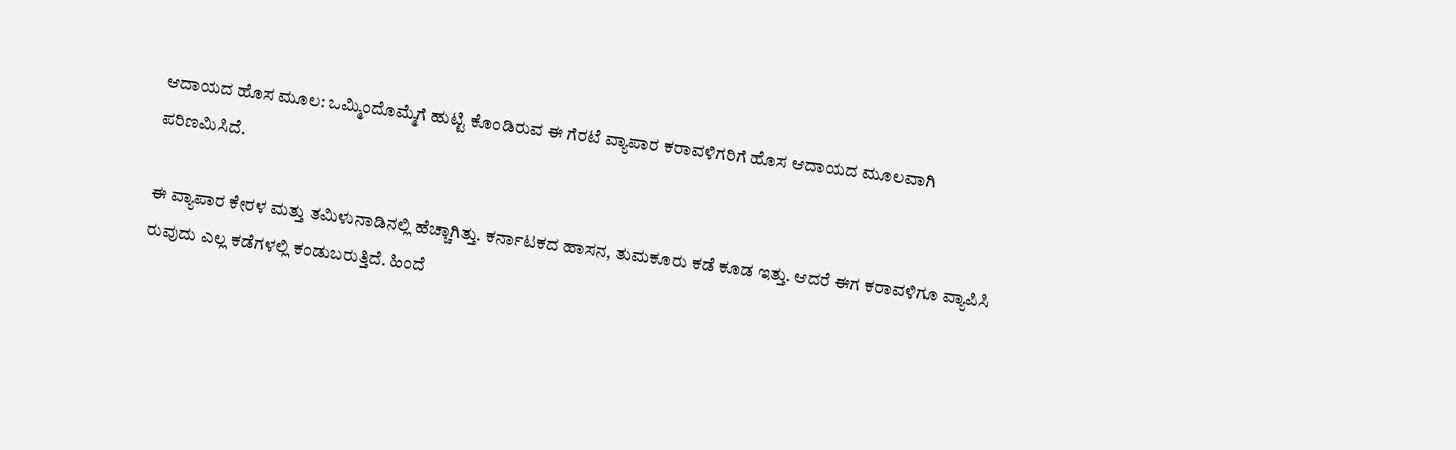ಆದಾಯದ ಹೊಸ ಮೂಲ: ಒಮ್ಮಿಂದೊಮ್ಮೆಗೆ ಹುಟ್ಟಿ ಕೊಂಡಿರುವ ಈ ಗೆರಟೆ ವ್ಯಾಪಾರ ಕರಾವಳಿಗರಿಗೆ ಹೊಸ ಆದಾಯದ ಮೂಲವಾಗಿ ಪರಿಣಮಿಸಿದೆ.

ಈ ವ್ಯಾಪಾರ ಕೇರಳ ಮತ್ತು ತಮಿಳುನಾಡಿನಲ್ಲಿ ಹೆಚ್ಚಾಗಿತ್ತು. ಕರ್ನಾಟಕದ ಹಾಸನ, ತುಮಕೂರು ಕಡೆ ಕೂಡ ಇತ್ತು. ಆದರೆ ಈಗ ಕರಾವಳಿಗೂ ವ್ಯಾಪಿಸಿ ರುವುದು ಎಲ್ಲ ಕಡೆಗಳಲ್ಲಿ ಕಂಡುಬರುತ್ತಿದೆ. ಹಿಂದೆ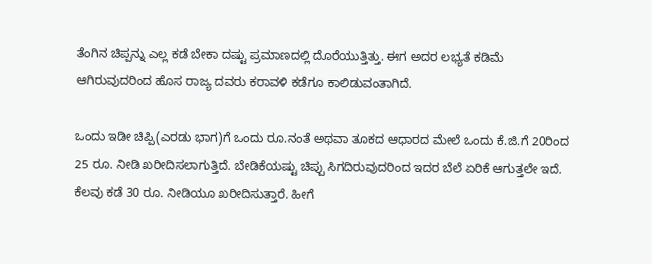ತೆಂಗಿನ ಚಿಪ್ಪನ್ನು ಎಲ್ಲ ಕಡೆ ಬೇಕಾ ದಷ್ಟು ಪ್ರಮಾಣದಲ್ಲಿ ದೊರೆಯುತ್ತಿತ್ತು. ಈಗ ಅದರ ಲಭ್ಯತೆ ಕಡಿಮೆ ಆಗಿರುವುದರಿಂದ ಹೊಸ ರಾಜ್ಯ ದವರು ಕರಾವಳಿ ಕಡೆಗೂ ಕಾಲಿಡುವಂತಾಗಿದೆ.

ಒಂದು ಇಡೀ ಚಿಪ್ಪಿ(ಎರಡು ಭಾಗ)ಗೆ ಒಂದು ರೂ.ನಂತೆ ಅಥವಾ ತೂಕದ ಆಧಾರದ ಮೇಲೆ ಒಂದು ಕೆ.ಜಿ.ಗೆ 20ರಿಂದ 25 ರೂ. ನೀಡಿ ಖರೀದಿಸಲಾಗುತ್ತಿದೆ. ಬೇಡಿಕೆಯಷ್ಟು ಚಿಪ್ಪು ಸಿಗದಿರುವುದರಿಂದ ಇದರ ಬೆಲೆ ಏರಿಕೆ ಆಗುತ್ತಲೇ ಇದೆ. ಕೆಲವು ಕಡೆ 30 ರೂ. ನೀಡಿಯೂ ಖರೀದಿಸುತ್ತಾರೆ. ಹೀಗೆ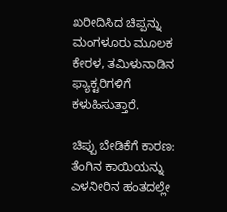ಖರೀದಿಸಿದ ಚಿಪ್ಪನ್ನು ಮಂಗಳೂರು ಮೂಲಕ ಕೇರಳ, ತಮಿಳುನಾಡಿನ ಫ್ಯಾಕ್ಟರಿಗಳಿಗೆ ಕಳುಹಿಸುತ್ತಾರೆ.

ಚಿಪ್ಪು ಬೇಡಿಕೆಗೆ ಕಾರಣ: ತೆಂಗಿನ ಕಾಯಿಯನ್ನು ಎಳನೀರಿನ ಹಂತದಲ್ಲೇ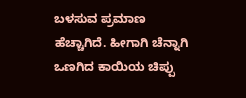ಬಳಸುವ ಪ್ರಮಾಣ ಹೆಚ್ಚಾಗಿದೆ. ಹೀಗಾಗಿ ಚೆನ್ನಾಗಿ ಒಣಗಿದ ಕಾಯಿಯ ಚಿಪ್ಪು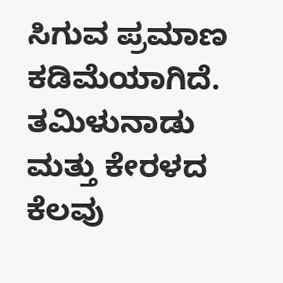ಸಿಗುವ ಪ್ರಮಾಣ ಕಡಿಮೆಯಾಗಿದೆ. ತಮಿಳುನಾಡು ಮತ್ತು ಕೇರಳದ ಕೆಲವು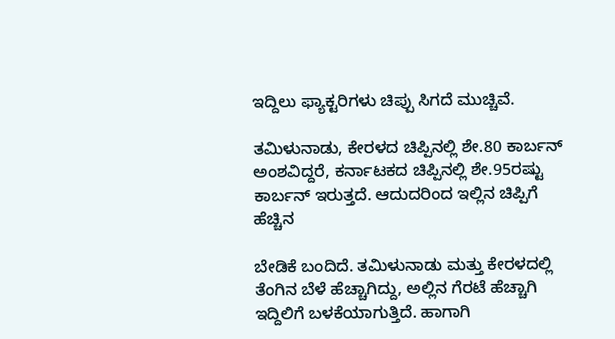ಇದ್ದಿಲು ಫ್ಯಾಕ್ಟರಿಗಳು ಚಿಪ್ಪು ಸಿಗದೆ ಮುಚ್ಚಿವೆ.

ತಮಿಳುನಾಡು, ಕೇರಳದ ಚಿಪ್ಪಿನಲ್ಲಿ ಶೇ.80 ಕಾರ್ಬನ್ ಅಂಶವಿದ್ದರೆ, ಕರ್ನಾಟಕದ ಚಿಪ್ಪಿನಲ್ಲಿ ಶೇ.95ರಷ್ಟು ಕಾರ್ಬನ್ ಇರುತ್ತದೆ. ಆದುದರಿಂದ ಇಲ್ಲಿನ ಚಿಪ್ಪಿಗೆ ಹೆಚ್ಚಿನ

ಬೇಡಿಕೆ ಬಂದಿದೆ. ತಮಿಳುನಾಡು ಮತ್ತು ಕೇರಳದಲ್ಲಿ ತೆಂಗಿನ ಬೆಳೆ ಹೆಚ್ಚಾಗಿದ್ದು, ಅಲ್ಲಿನ ಗೆರಟೆ ಹೆಚ್ಚಾಗಿ ಇದ್ದಿಲಿಗೆ ಬಳಕೆಯಾಗುತ್ತಿದೆ. ಹಾಗಾಗಿ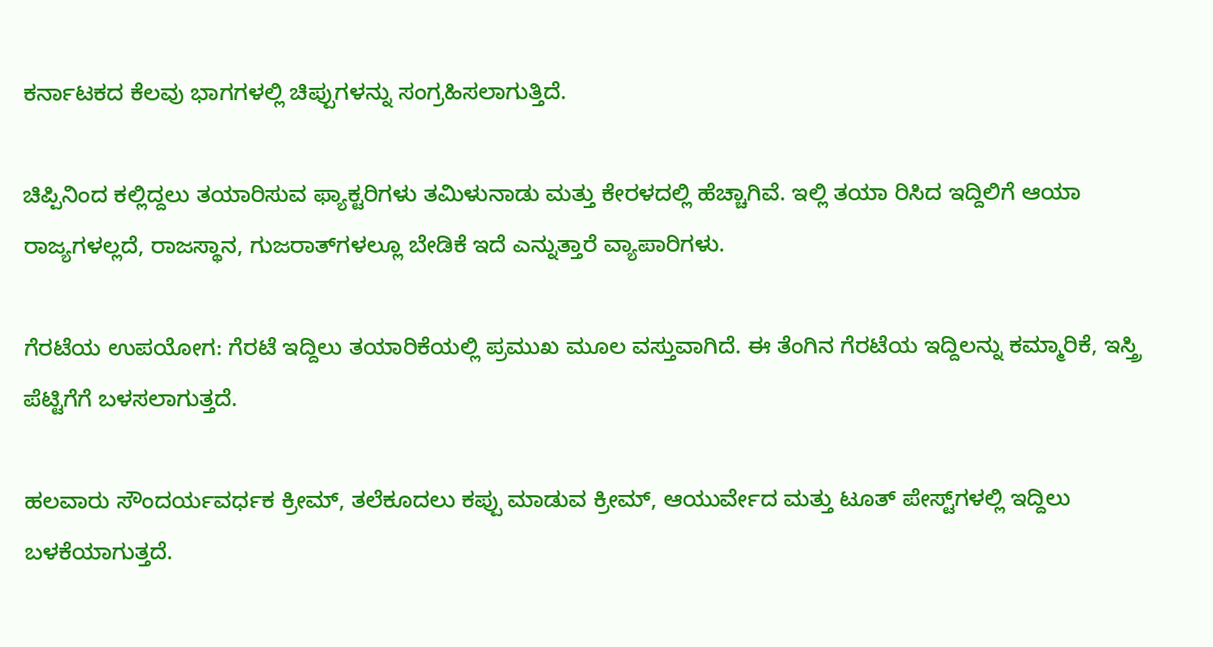ಕರ್ನಾಟಕದ ಕೆಲವು ಭಾಗಗಳಲ್ಲಿ ಚಿಪ್ಪುಗಳನ್ನು ಸಂಗ್ರಹಿಸಲಾಗುತ್ತಿದೆ.

ಚಿಪ್ಪಿನಿಂದ ಕಲ್ಲಿದ್ದಲು ತಯಾರಿಸುವ ಫ್ಯಾಕ್ಟರಿಗಳು ತಮಿಳುನಾಡು ಮತ್ತು ಕೇರಳದಲ್ಲಿ ಹೆಚ್ಚಾಗಿವೆ. ಇಲ್ಲಿ ತಯಾ ರಿಸಿದ ಇದ್ದಿಲಿಗೆ ಆಯಾ ರಾಜ್ಯಗಳಲ್ಲದೆ, ರಾಜಸ್ಥಾನ, ಗುಜರಾತ್‌ಗಳಲ್ಲೂ ಬೇಡಿಕೆ ಇದೆ ಎನ್ನುತ್ತಾರೆ ವ್ಯಾಪಾರಿಗಳು.

ಗೆರಟೆಯ ಉಪಯೋಗ: ಗೆರಟೆ ಇದ್ದಿಲು ತಯಾರಿಕೆಯಲ್ಲಿ ಪ್ರಮುಖ ಮೂಲ ವಸ್ತುವಾಗಿದೆ. ಈ ತೆಂಗಿನ ಗೆರಟೆಯ ಇದ್ದಿಲನ್ನು ಕಮ್ಮಾರಿಕೆ, ಇಸ್ತ್ರಿ ಪೆಟ್ಟಿಗೆಗೆ ಬಳಸಲಾಗುತ್ತದೆ.

ಹಲವಾರು ಸೌಂದರ್ಯವರ್ಧಕ ಕ್ರೀಮ್, ತಲೆಕೂದಲು ಕಪ್ಪು ಮಾಡುವ ಕ್ರೀಮ್, ಆಯುರ್ವೇದ ಮತ್ತು ಟೂತ್ ಪೇಸ್ಟ್‌ಗಳಲ್ಲಿ ಇದ್ದಿಲು ಬಳಕೆಯಾಗುತ್ತದೆ.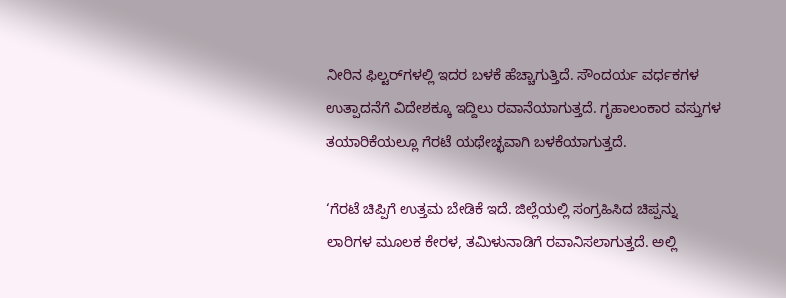ನೀರಿನ ಫಿಲ್ಟರ್‌ಗಳಲ್ಲಿ ಇದರ ಬಳಕೆ ಹೆಚ್ಚಾಗುತ್ತಿದೆ. ಸೌಂದರ್ಯ ವರ್ಧಕಗಳ ಉತ್ಪಾದನೆಗೆ ವಿದೇಶಕ್ಕೂ ಇದ್ದಿಲು ರವಾನೆಯಾಗುತ್ತದೆ. ಗೃಹಾಲಂಕಾರ ವಸ್ತುಗಳ ತಯಾರಿಕೆಯಲ್ಲೂ ಗೆರಟೆ ಯಥೇಚ್ಛವಾಗಿ ಬಳಕೆಯಾಗುತ್ತದೆ.

‘ಗೆರಟೆ ಚಿಪ್ಪಿಗೆ ಉತ್ತಮ ಬೇಡಿಕೆ ಇದೆ. ಜಿಲ್ಲೆಯಲ್ಲಿ ಸಂಗ್ರಹಿಸಿದ ಚಿಪ್ಪನ್ನು ಲಾರಿಗಳ ಮೂಲಕ ಕೇರಳ, ತಮಿಳುನಾಡಿಗೆ ರವಾನಿಸಲಾಗುತ್ತದೆ. ಅಲ್ಲಿ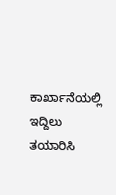ಕಾರ್ಖಾನೆಯಲ್ಲಿ ಇದ್ದಿಲು ತಯಾರಿಸಿ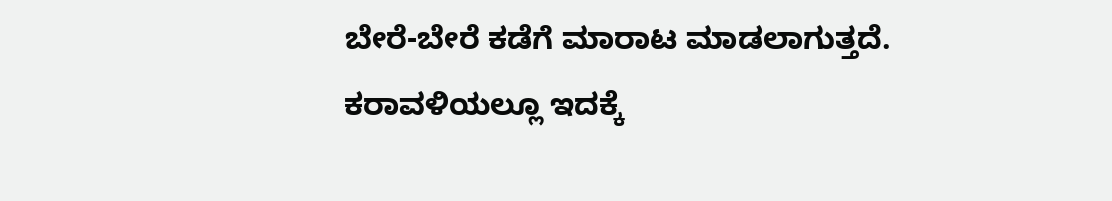ಬೇರೆ-ಬೇರೆ ಕಡೆಗೆ ಮಾರಾಟ ಮಾಡಲಾಗುತ್ತದೆ. ಕರಾವಳಿಯಲ್ಲೂ ಇದಕ್ಕೆ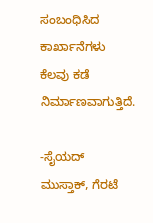ಸಂಬಂಧಿಸಿದ ಕಾರ್ಖಾನೆಗಳು ಕೆಲವು ಕಡೆ ನಿರ್ಮಾಣವಾಗುತ್ತಿದೆ.

-ಸೈಯದ್ ಮುಸ್ತಾಕ್, ಗೆರಟೆ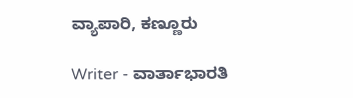ವ್ಯಾಪಾರಿ, ಕಣ್ಣೂರು

Writer - ವಾರ್ತಾಭಾರತಿ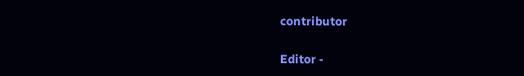contributor

Editor -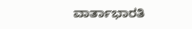ವಾರ್ತಾಭಾರತಿ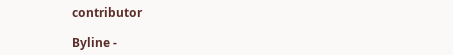contributor

Byline -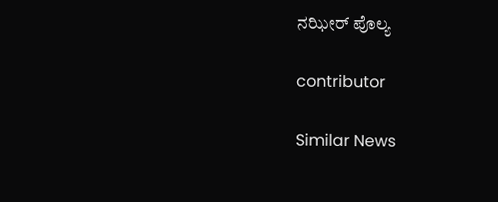ನಝೀರ್ ಪೊಲ್ಯ

contributor

Similar News